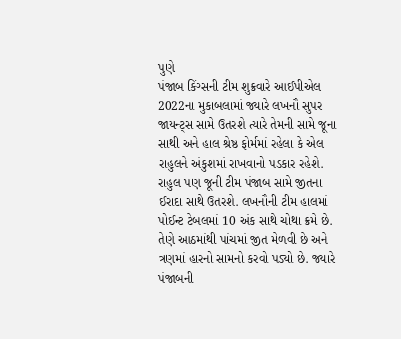પુણે
પંજાબ કિંગ્સની ટીમ શુક્રવારે આઈપીએલ 2022ના મુકાબલામાં જ્યારે લખનૌ સુપર જાયન્ટ્સ સામે ઉતરશે ત્યારે તેમની સામે જૂના સાથી અને હાલ શ્રેષ્ઠ ફોર્મમાં રહેલા કે એલ રાહુલને અંકુશમાં રાખવાનો પડકાર રહેશે. રાહુલ પણ જૂની ટીમ પંજાબ સામે જીતના ઈરાદા સાથે ઉતરશે. લખનૌની ટીમ હાલમાં પોઈન્ટ ટેબલમાં 10 અંક સાથે ચોથા ક્રમે છે. તેણે આઠમાંથી પાંચમાં જીત મેળવી છે અને ત્રણમાં હારનો સામનો કરવો પડ્યો છે. જ્યારે પંજાબની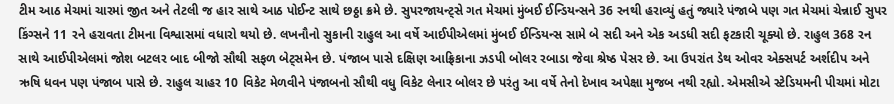ટીમ આઠ મેચમાં ચારમાં જીત અને તેટલી જ હાર સાથે આઠ પોઈન્ટ સાથે છઠ્ઠા ક્રમે છે. સુપરજાયન્ટ્સે ગત મેચમાં મુંબઈ ઈન્ડિયન્સને 36 રનથી હરાવ્યું હતું જ્યારે પંજાબે પણ ગત મેચમાં ચેન્નાઈ સુપર કિંગ્સને 11 રને હરાવતા ટીમના વિશ્વાસમાં વધારો થયો છે. લખનૌનો સુકાની રાહુલ આ વર્ષે આઈપીએલમાં મુંબઈ ઈન્ડિયન્સ સામે બે સદી અને એક અડધી સદી ફટકારી ચૂક્યો છે. રાહુલ 368 રન સાથે આઈપીએલમાં જોશ બટલર બાદ બીજો સૌથી સફળ બેટ્સમેન છે. પંજાબ પાસે દક્ષિણ આફ્રિકાના ઝડપી બોલર રબાડા જેવા શ્રેષ્ઠ પેસર છે. આ ઉપરાંત ડેથ ઓવર એક્સપર્ટ અર્શદીપ અને ઋષિ ધવન પણ પંજાબ પાસે છે. રાહુલ ચાહર 10 વિકેટ મેળવીને પંજાબનો સૌથી વધુ વિકેટ લેનાર બોલર છે પરંતુ આ વર્ષે તેનો દેખાવ અપેક્ષા મુજબ નથી રહ્યો. એમસીએ સ્ટેડિયમની પીચમાં મોટા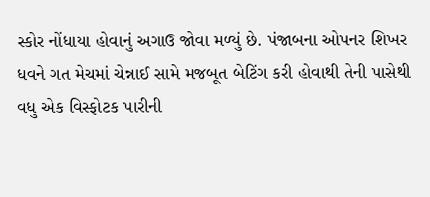સ્કોર નોંધાયા હોવાનું અગાઉ જોવા મળ્યું છે. પંજાબના ઓપનર શિખર ધવને ગત મેચમાં ચેન્નાઈ સામે મજબૂત બેટિંગ કરી હોવાથી તેની પાસેથી વધુ એક વિસ્ફોટક પારીની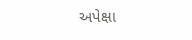અપેક્ષા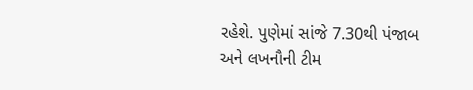રહેશે. પુણેમાં સાંજે 7.30થી પંજાબ અને લખનૌની ટીમ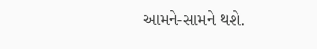આમને-સામને થશે.